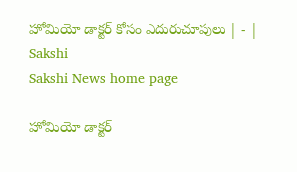హోమియో డాక్టర్‌ కోసం ఎదురుచూపులు | - | Sakshi
Sakshi News home page

హోమియో డాక్టర్‌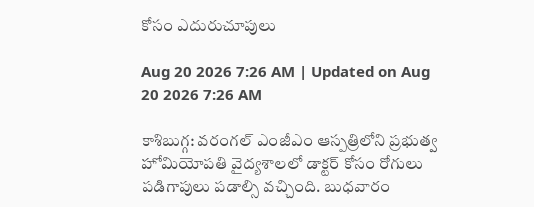కోసం ఎదురుచూపులు

Aug 20 2026 7:26 AM | Updated on Aug 20 2026 7:26 AM

కాశిబుగ్గ: వరంగల్‌ ఎంజీఎం ఆస్పత్రిలోని ప్రభుత్వ హోమియోపతి వైద్యశాలలో డాక్టర్‌ కోసం రోగులు పడిగాపులు పడాల్సి వచ్చింది. బుధవారం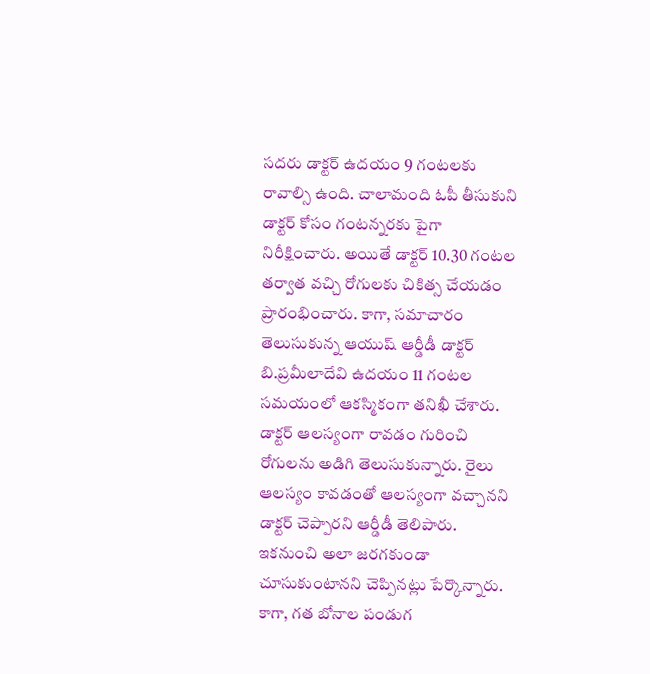సదరు డాక్టర్‌ ఉదయం 9 గంటలకు రావాల్సి ఉంది. చాలామంది ఓపీ తీసుకుని డాక్టర్‌ కోసం గంటన్నరకు పైగా నిరీక్షించారు. అయితే డాక్టర్‌ 10.30 గంటల తర్వాత వచ్చి రోగులకు చికిత్స చేయడం ప్రారంభించారు. కాగా, సమాచారం తెలుసుకున్న ఆయుష్‌ ఆర్డీడీ డాక్టర్‌ బి.ప్రమీలాదేవి ఉదయం 11 గంటల సమయంలో ఆకస్మికంగా తనిఖీ చేశారు. డాక్టర్‌ ఆలస్యంగా రావడం గురించి రోగులను అడిగి తెలుసుకున్నారు. రైలు ఆలస్యం కావడంతో ఆలస్యంగా వచ్చానని డాక్టర్‌ చెప్పారని ఆర్డీడీ తెలిపారు. ఇకనుంచి అలా జరగకుండా చూసుకుంటానని చెప్పినట్లు పేర్కొన్నారు. కాగా, గత బోనాల పండుగ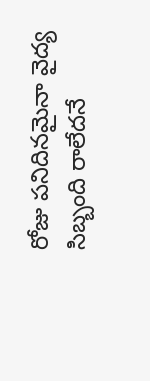రోజు పనిదినమైనా వైద్య సిబ్బంది రాలేదనే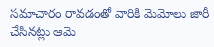సమాచారం రావడంతో వారికి మెమోలు జారీ చేసినట్లు ఆమె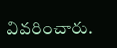వివరించారు.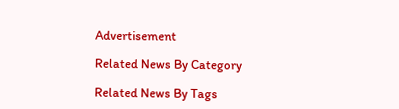Advertisement

Related News By Category

Related News By Tags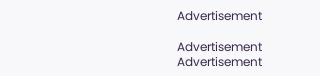Advertisement

Advertisement
Advertisement